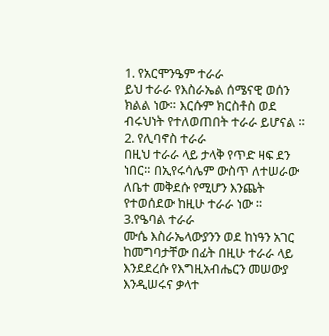1. የአርሞንዔም ተራራ
ይህ ተራራ የእስራኤል ሰሜናዊ ወሰን ክልል ነው። እርሱም ክርስቶስ ወደ ብሩህነት የተለወጠበት ተራራ ይሆናል ።
2. የሊባኖስ ተራራ
በዚህ ተራራ ላይ ታላቅ የጥድ ዛፍ ደን ነበር። በኢየሩሳሌም ውስጥ ለተሠራው ለቤተ መቅደሱ የሚሆን እንጨት የተወሰደው ከዚሁ ተራራ ነው ።
3.የዔባል ተራራ
ሙሴ እስራኤላውያንን ወደ ከነዓን አገር ከመግባታቸው በፊት በዚሁ ተራራ ላይ እንደደረሱ የእግዚአብሔርን መሠውያ እንዲሠሩና ቃላተ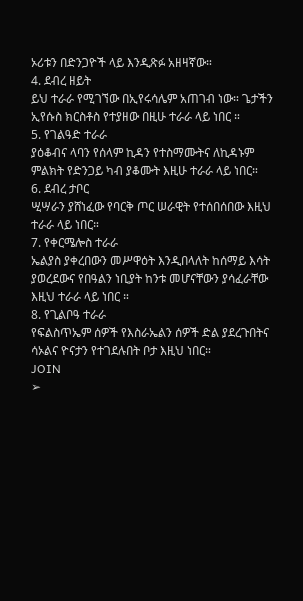ኦሪቱን በድንጋዮች ላይ እንዲጽፉ አዘዛኛው።
4. ደብረ ዘይት
ይህ ተራራ የሚገኘው በኢየሩሳሌም አጠገብ ነው። ጌታችን ኢየሱስ ክርስቶስ የተያዘው በዚሁ ተራራ ላይ ነበር ።
5. የገልዓድ ተራራ
ያዕቆብና ላባን የሰላም ኪዳን የተስማሙትና ለኪዳኑም ምልክት የድንጋይ ካብ ያቆሙት እዚሁ ተራራ ላይ ነበር።
6. ደብረ ታቦር
ሢሣራን ያሸነፈው የባርቅ ጦር ሠራዊት የተሰበሰበው እዚህ ተራራ ላይ ነበር።
7. የቀርሜሎስ ተራራ
ኤልያስ ያቀረበውን መሥዋዕት እንዲበላለት ከሰማይ እሳት ያወረደውና የበዓልን ነቢያት ከንቱ መሆናቸውን ያሳፈራቸው እዚህ ተራራ ላይ ነበር ።
8. የጊልቦዓ ተራራ
የፍልስጥኤም ሰዎች የእስራኤልን ሰዎች ድል ያደረጉበትና ሳኦልና ዮናታን የተገደሉበት ቦታ እዚህ ነበር።
JOIN
➢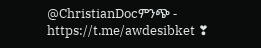@ChristianDocምንጭ -
https://t.me/awdesibket ❣